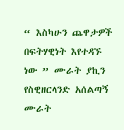“ እስካሁን ጨዋታዎች በፍትሃዊነት እየተዳኙ ነው ” ሙራት ያኪን የስዊዘርላንድ አሰልጣኝ ሙራት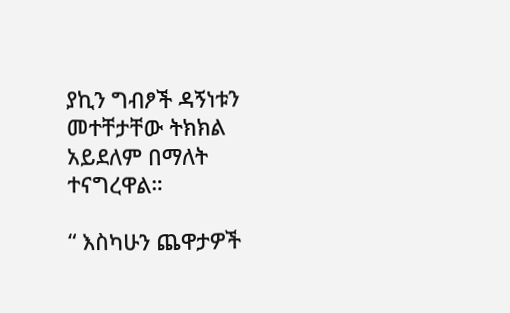ያኪን ግብፆች ዳኝነቱን መተቸታቸው ትክክል አይደለም በማለት ተናግረዋል።

“ እስካሁን ጨዋታዎች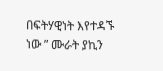በፍትሃዊነት እየተዳኙ ነው ” ሙራት ያኪን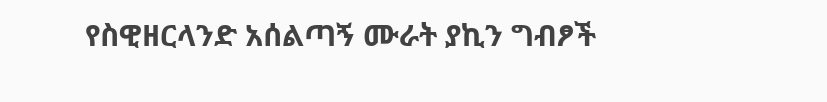የስዊዘርላንድ አሰልጣኝ ሙራት ያኪን ግብፆች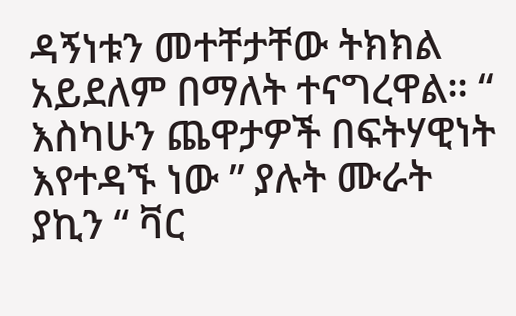ዳኝነቱን መተቸታቸው ትክክል አይደለም በማለት ተናግረዋል። “ እስካሁን ጨዋታዎች በፍትሃዊነት እየተዳኙ ነው ” ያሉት ሙራት ያኪን “ ቫር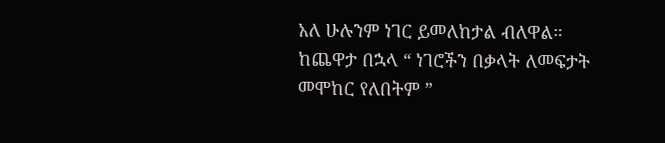አለ ሁሉንም ነገር ይመለከታል ብለዋል። ከጨዋታ በኋላ “ ነገሮችን በቃላት ለመፍታት መሞከር የለበትም ”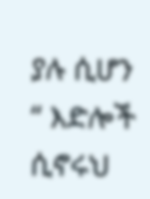ያሉ ሲሆን “ እድሎች ሲኖሩህ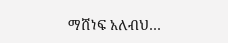ማሸነፍ አለብህ…